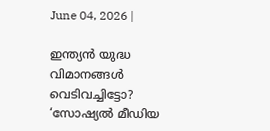June 04, 2026 |

ഇന്ത്യന്‍ യുദ്ധ വിമാനങ്ങള്‍ വെടിവച്ചിട്ടോ? ‘സോഷ്യല്‍ മീഡിയ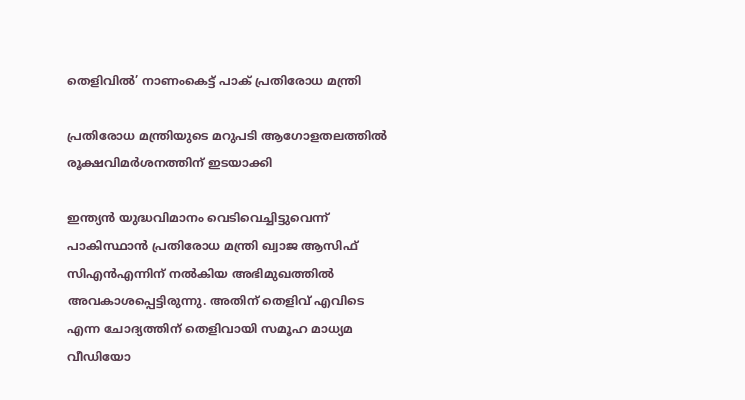തെളിവില്‍’ നാണംകെട്ട് പാക് പ്രതിരോധ മന്ത്രി

പ്രതിരോധ മന്ത്രിയുടെ മറുപടി ആഗോളതലത്തിൽ രൂക്ഷവിമർശനത്തിന് ഇടയാക്കി

ഇന്ത്യൻ യുദ്ധവിമാനം വെടിവെച്ചിട്ടുവെന്ന് പാകിസ്ഥാൻ പ്രതിരോധ മന്ത്രി ഖ്വാജ ആസിഫ് സിഎൻഎന്നിന് നൽകിയ അഭിമുഖത്തിൽ അവകാശപ്പെട്ടിരുന്നു. അതിന് തെളിവ് എവിടെ എന്ന ചോദ്യത്തിന് തെളിവായി സമൂഹ മാധ്യമ വീഡിയോ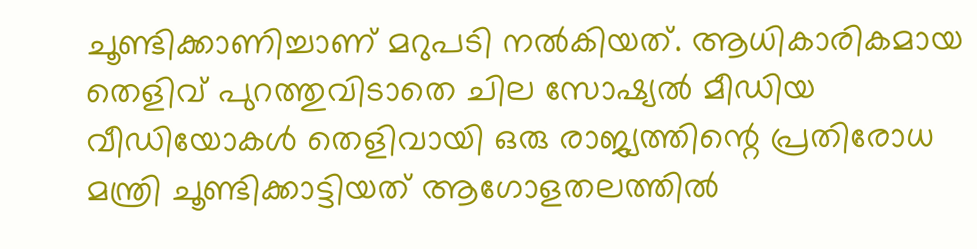ചൂണ്ടിക്കാണിച്ചാണ് മറുപടി നൽകിയത്. ആധികാരികമായ തെളിവ് പുറത്തുവിടാതെ ചില സോഷ്യൽ മീഡിയ വീഡിയോകൾ തെളിവായി ഒരു രാജ്യത്തിന്റെ പ്രതിരോധ മന്ത്രി ചൂണ്ടിക്കാട്ടിയത് ആഗോളതലത്തിൽ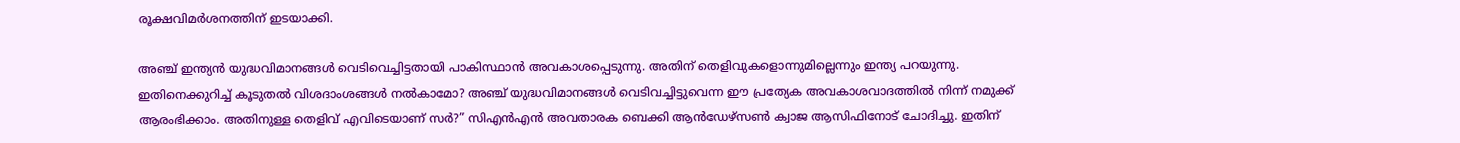രൂക്ഷവിമർശനത്തിന് ഇടയാക്കി.

അഞ്ച് ഇന്ത്യൻ യുദ്ധവിമാനങ്ങൾ വെടിവെച്ചിട്ടതായി പാകിസ്ഥാൻ അവകാശപ്പെടുന്നു. അതിന് തെളിവുകളൊന്നുമില്ലെന്നും ഇന്ത്യ പറയുന്നു. ഇതിനെക്കുറിച്ച് കൂടുതൽ വിശദാംശങ്ങൾ നൽകാമോ? അഞ്ച് യുദ്ധവിമാനങ്ങൾ വെടിവച്ചിട്ടുവെന്ന ഈ പ്രത്യേക അവകാശവാദത്തിൽ നിന്ന് നമുക്ക് ആരംഭിക്കാം. അതിനുള്ള തെളിവ് എവിടെയാണ് സർ?” സിഎൻഎൻ അവതാരക ബെക്കി ആൻഡേഴ്‌സൺ ക്വാ‌ജ ആസിഫിനോട് ചോദിച്ചു. ഇതിന്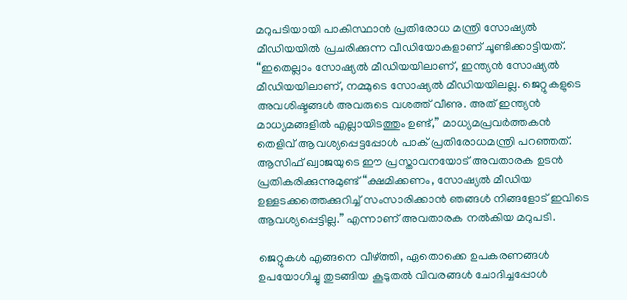മറുപടിയായി പാകിസ്ഥാൻ പ്രതിരോധ മന്ത്രി സോഷ്യൽ മീഡിയയിൽ പ്രചരിക്കുന്ന വീഡിയോകളാണ് ചൂണ്ടിക്കാട്ടിയത്. “ഇതെല്ലാം സോഷ്യൽ മീഡിയയിലാണ്, ഇന്ത്യൻ സോഷ്യൽ മീഡിയയിലാണ്, നമ്മുടെ സോഷ്യൽ മീഡിയയിലല്ല. ജെറ്റുകളുടെ അവശിഷ്ടങ്ങൾ അവരുടെ വശത്ത് വീണു. അത് ഇന്ത്യൻ മാധ്യമങ്ങളിൽ എല്ലായിടത്തും ഉണ്ട്,” മാധ്യമപ്രവർത്തകൻ തെളിവ് ആവശ്യപ്പെട്ടപ്പോൾ പാക് പ്രതിരോധമന്ത്രി പറഞ്ഞത്. ആസിഫ് ഖ്വാജയുടെ ഈ പ്രസ്താവനയോട് അവതാരക ഉടൻ പ്രതികരിക്കുന്നുമുണ്ട് “ക്ഷമിക്കണം, സോഷ്യൽ മീഡിയ ഉള്ളടക്കത്തെക്കുറിച്ച് സംസാരിക്കാൻ ഞങ്ങൾ നിങ്ങളോട് ഇവിടെ ആവശ്യപ്പെട്ടില്ല.” എന്നാണ് അവതാരക നൽകിയ മറുപടി.

ജെറ്റുകൾ എങ്ങനെ വീഴ്ത്തി, ഏതൊക്കെ ഉപകരണങ്ങൾ ഉപയോഗിച്ചു തുടങ്ങിയ കൂടുതൽ വിവരങ്ങൾ ചോദിച്ചപ്പോൾ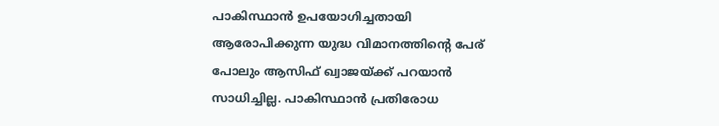പാകിസ്ഥാൻ ഉപയോഗിച്ചതായി ആരോപിക്കുന്ന യുദ്ധ വിമാനത്തിന്റെ പേര് പോലും ആസിഫ് ഖ്വാജയ്ക്ക് പറയാൻ സാധിച്ചില്ല. പാകിസ്ഥാൻ പ്രതിരോധ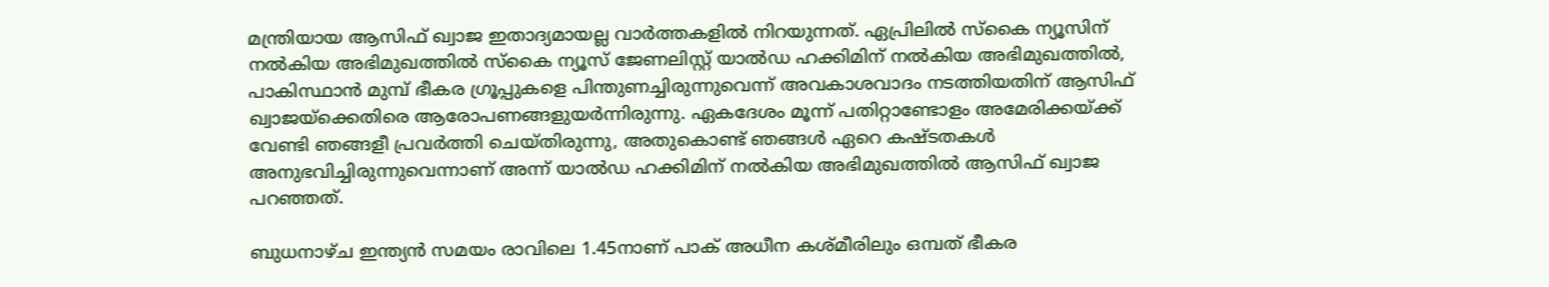മന്ത്രിയായ ആസിഫ് ഖ്വാജ ഇതാദ്യമായല്ല വാർത്തകളിൽ നിറയുന്നത്. ഏപ്രിലിൽ സ്കൈ ന്യൂസിന് നൽകിയ അഭിമുഖത്തിൽ സ്കൈ ന്യൂസ് ജേണലിസ്റ്റ് യാൽഡ ഹക്കിമിന് നൽകിയ അഭിമുഖത്തിൽ, പാകിസ്ഥാൻ മുമ്പ് ഭീകര ഗ്രൂപ്പുകളെ പിന്തുണച്ചിരുന്നുവെന്ന് അവകാശവാദം നടത്തിയതിന് ആസിഫ് ഖ്വാജയ്ക്കെതിരെ ആരോപണങ്ങളുയർന്നിരുന്നു. ഏകദേശം മൂന്ന് പതിറ്റാണ്ടോളം അമേരിക്കയ്ക്ക് വേണ്ടി ഞങ്ങളീ പ്രവർത്തി ചെയ്തിരുന്നു, അതുകൊണ്ട് ഞങ്ങൾ ഏറെ കഷ്ടതകൾ അനുഭവിച്ചിരുന്നുവെന്നാണ് അന്ന് യാൽഡ ഹക്കിമിന് നൽകിയ അഭിമുഖത്തിൽ ആസിഫ് ഖ്വാജ പറഞ്ഞത്.

ബുധനാഴ്ച ഇന്ത്യൻ സമയം രാവിലെ 1.45നാണ് പാക് അധീന കശ്മീരിലും ഒമ്പത് ഭീകര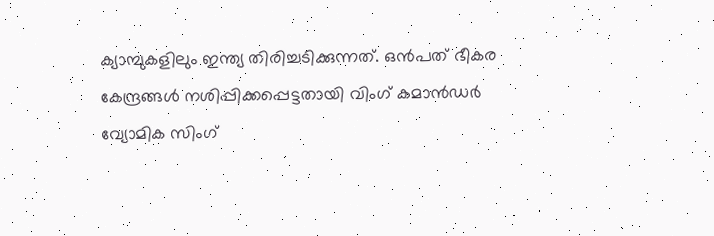ക്യാമ്പുകളിലും ഇന്ത്യ തിരിച്ചടിക്കുന്നത്. ഒൻപത് ഭീകര കേന്ദ്രങ്ങൾ നശിപ്പിക്കപ്പെട്ടതായി വിംഗ് കമാൻഡർ വ്യോമിക സിംഗ്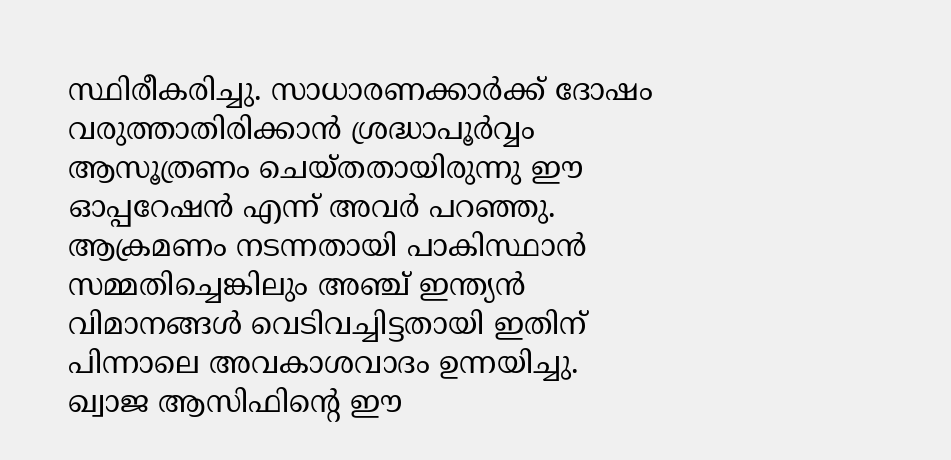സ്ഥിരീകരിച്ചു. സാധാരണക്കാർക്ക് ദോഷം വരുത്താതിരിക്കാൻ ശ്രദ്ധാപൂർവ്വം ആസൂത്രണം ചെയ്തതായിരുന്നു ഈ ഓപ്പറേഷൻ എന്ന് അവർ പറഞ്ഞു. ആക്രമണം നടന്നതായി പാകിസ്ഥാൻ സമ്മതിച്ചെങ്കിലും അഞ്ച് ഇന്ത്യൻ വിമാനങ്ങൾ വെടിവച്ചിട്ടതായി ഇതിന് പിന്നാലെ അവകാശവാദം ഉന്നയിച്ചു. ഖ്വാജ ആസിഫിന്റെ ഈ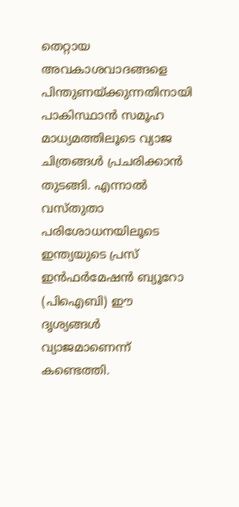തെറ്റായ അവകാശവാദങ്ങളെ പിന്തുണയ്ക്കുന്നതിനായി പാകിസ്ഥാൻ സമൂഹ മാധ്യമത്തിലൂടെ വ്യാജ ചിത്രങ്ങൾ പ്രചരിക്കാൻ തുടങ്ങി. എന്നാൽ വസ്തുതാ പരിശോധനയിലൂടെ ഇന്ത്യയുടെ പ്രസ് ഇൻഫർമേഷൻ ബ്യൂറോ (പിഐബി) ഈ ദൃശ്യങ്ങൾ വ്യാജമാണെന്ന് കണ്ടെത്തി.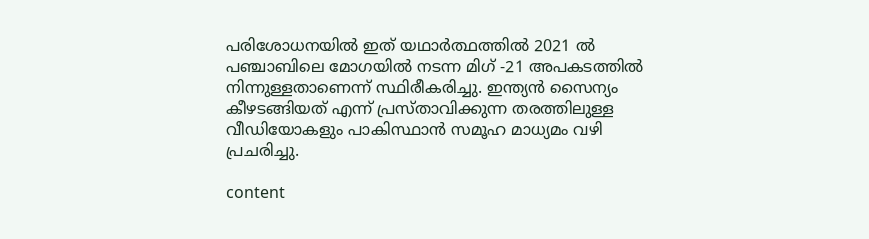പരിശോധനയിൽ ഇത് യഥാർത്ഥത്തിൽ 2021 ൽ പഞ്ചാബിലെ മോഗയിൽ നടന്ന മിഗ് -21 അപകടത്തിൽ നിന്നുള്ളതാണെന്ന് സ്ഥിരീകരിച്ചു. ഇന്ത്യൻ സൈന്യം കീഴടങ്ങിയത് എന്ന് പ്രസ്താവിക്കുന്ന തരത്തിലുള്ള വീഡിയോകളും പാകിസ്ഥാൻ സമൂഹ മാധ്യമം വഴി പ്രചരിച്ചു.

content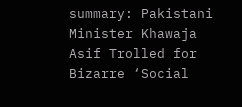summary: Pakistani Minister Khawaja Asif Trolled for Bizarre ‘Social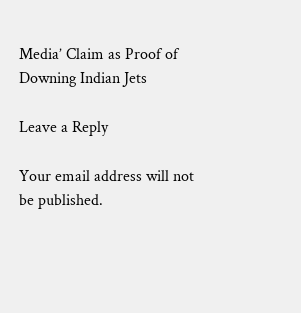Media’ Claim as Proof of Downing Indian Jets

Leave a Reply

Your email address will not be published.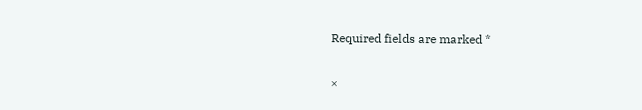Required fields are marked *

×